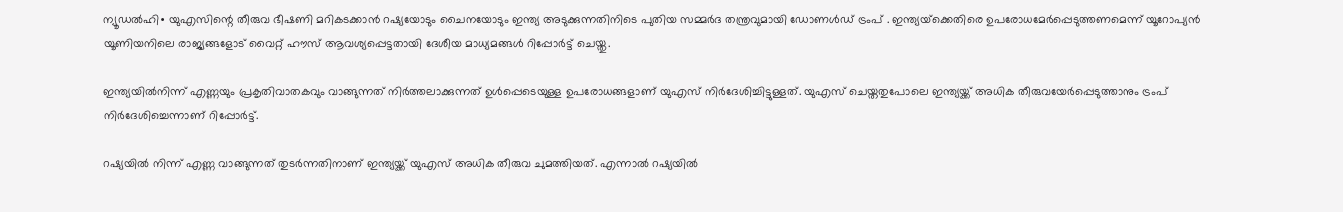ന്യൂഡൽഹി∙ യുഎസിന്റെ തീരുവ ഭീഷണി മറികടക്കാൻ റഷ്യയോടും ചൈനയോടും ഇന്ത്യ അടുക്കുന്നതിനിടെ പുതിയ സമ്മർദ തന്ത്രവുമായി ഡോണൾഡ് ട്രംപ് . ഇന്ത്യയ്‌ക്കെതിരെ ഉപരോധമേർപ്പെടുത്തണമെന്ന് യൂറോപ്യൻ യൂണിയനിലെ രാജ്യങ്ങളോട് വൈറ്റ് ഹൗസ് ആവശ്യപ്പെട്ടതായി ദേശീയ മാധ്യമങ്ങൾ റിപ്പോർട്ട് ചെയ്തു.

ഇന്ത്യയിൽനിന്ന് എണ്ണയും പ്രകൃതിവാതകവും വാങ്ങുന്നത് നിർത്തലാക്കുന്നത് ഉൾപ്പെടെയുള്ള ഉപരോധങ്ങളാണ് യുഎസ് നിർദേശിച്ചിട്ടുള്ളത്. യുഎസ് ചെയ്തതുപോലെ ഇന്ത്യയ്ക്ക് അധിക തീരുവയേർപ്പെടുത്താനും ട്രംപ് നിർദേശിച്ചെന്നാണ് റിപ്പോർട്ട്.

റഷ്യയിൽ നിന്ന് എണ്ണ വാങ്ങുന്നത് തുടർന്നതിനാണ് ഇന്ത്യയ്ക്ക് യുഎസ് അധിക തീരുവ ചുമത്തിയത്. എന്നാൽ റഷ്യയിൽ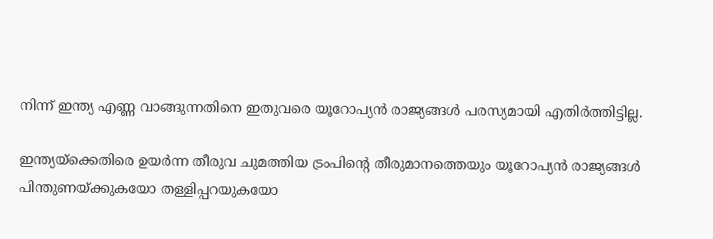നിന്ന് ഇന്ത്യ എണ്ണ വാങ്ങുന്നതിനെ ഇതുവരെ യൂറോപ്യൻ രാജ്യങ്ങൾ പരസ്യമായി എതിർത്തിട്ടില്ല.

ഇന്ത്യയ്ക്കെതിരെ ഉയർന്ന തീരുവ ചുമത്തിയ ട്രംപിന്റെ തീരുമാനത്തെയും യൂറോപ്യൻ രാജ്യങ്ങൾ പിന്തുണയ്ക്കുകയോ തള്ളിപ്പറയുകയോ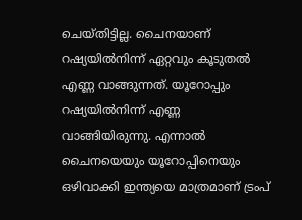ചെയ്തിട്ടില്ല. ചൈനയാണ് റഷ്യയിൽനിന്ന് ഏറ്റവും കൂടുതൽ എണ്ണ വാങ്ങുന്നത്. യൂറോപ്പും റഷ്യയിൽനിന്ന് എണ്ണ വാങ്ങിയിരുന്നു. എന്നാൽ ചൈനയെയും യൂറോപ്പിനെയും ഒഴിവാക്കി ഇന്ത്യയെ മാത്രമാണ് ട്രംപ്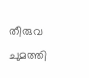തീരുവ ചുമത്തി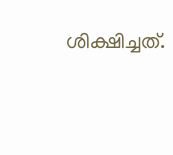ശിക്ഷിച്ചത്.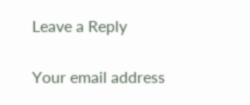Leave a Reply

Your email address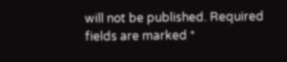will not be published. Required fields are marked *